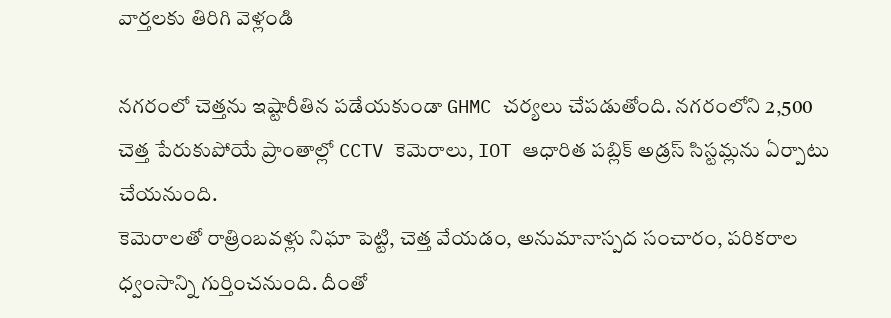వార్తలకు తిరిగి వెళ్లండి

నగరంలో చెత్తను ఇష్టారీతిన పడేయకుండా GHMC చర్యలు చేపడుతోంది. నగరంలోని 2,500 చెత్త పేరుకుపోయే ప్రాంతాల్లో CCTV కెమెరాలు, IOT ఆధారిత పబ్లిక్ అడ్రస్ సిస్టమ్లను ఏర్పాటు చేయనుంది.
కెమెరాలతో రాత్రింబవళ్లు నిఘా పెట్టి, చెత్త వేయడం, అనుమానాస్పద సంచారం, పరికరాల ధ్వంసాన్ని గుర్తించనుంది. దీంతో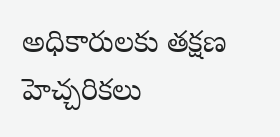అధికారులకు తక్షణ హెచ్చరికలు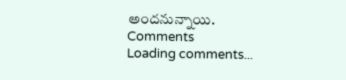అందనున్నాయి.
Comments
Loading comments...